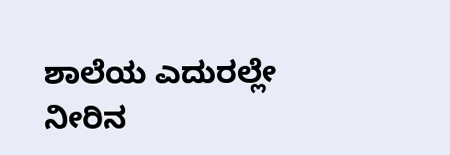ಶಾಲೆಯ ಎದುರಲ್ಲೇ ನೀರಿನ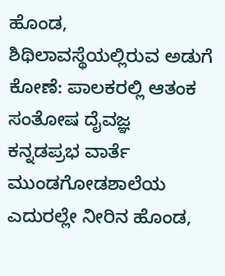ಹೊಂಡ, ಶಿಥಿಲಾವಸ್ಥೆಯಲ್ಲಿರುವ ಅಡುಗೆ ಕೋಣೆ: ಪಾಲಕರಲ್ಲಿ ಆತಂಕ
ಸಂತೋಷ ದೈವಜ್ಞ
ಕನ್ನಡಪ್ರಭ ವಾರ್ತೆ ಮುಂಡಗೋಡಶಾಲೆಯ ಎದುರಲ್ಲೇ ನೀರಿನ ಹೊಂಡ,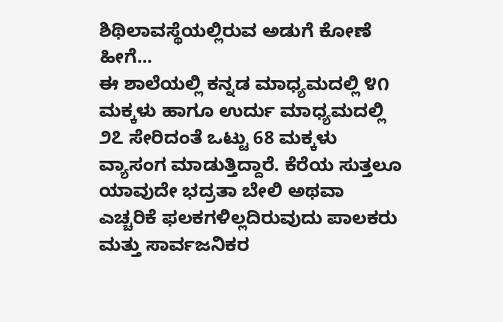ಶಿಥಿಲಾವಸ್ಥೆಯಲ್ಲಿರುವ ಅಡುಗೆ ಕೋಣೆ ಹೀಗೆ...
ಈ ಶಾಲೆಯಲ್ಲಿ ಕನ್ನಡ ಮಾಧ್ಯಮದಲ್ಲಿ ೪೧ ಮಕ್ಕಳು ಹಾಗೂ ಉರ್ದು ಮಾಧ್ಯಮದಲ್ಲಿ ೨೭ ಸೇರಿದಂತೆ ಒಟ್ಟು 68 ಮಕ್ಕಳು ವ್ಯಾಸಂಗ ಮಾಡುತ್ತಿದ್ದಾರೆ. ಕೆರೆಯ ಸುತ್ತಲೂ ಯಾವುದೇ ಭದ್ರತಾ ಬೇಲಿ ಅಥವಾ ಎಚ್ಚರಿಕೆ ಫಲಕಗಳಿಲ್ಲದಿರುವುದು ಪಾಲಕರು ಮತ್ತು ಸಾರ್ವಜನಿಕರ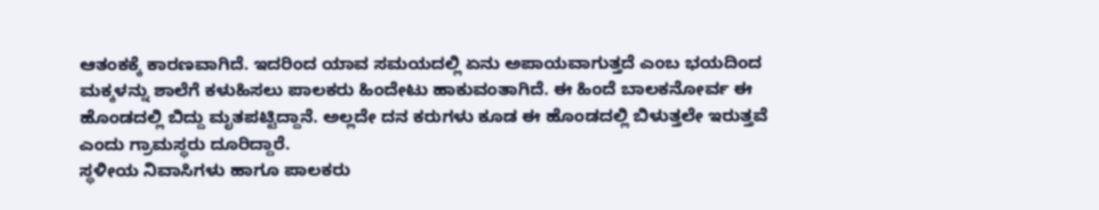ಆತಂಕಕ್ಕೆ ಕಾರಣವಾಗಿದೆ. ಇದರಿಂದ ಯಾವ ಸಮಯದಲ್ಲಿ ಏನು ಅಪಾಯವಾಗುತ್ತದೆ ಎಂಬ ಭಯದಿಂದ ಮಕ್ಕಳನ್ನು ಶಾಲೆಗೆ ಕಳುಹಿಸಲು ಪಾಲಕರು ಹಿಂದೇಟು ಹಾಕುವಂತಾಗಿದೆ. ಈ ಹಿಂದೆ ಬಾಲಕನೋರ್ವ ಈ ಹೊಂಡದಲ್ಲಿ ಬಿದ್ದು ಮೃತಪಟ್ಟಿದ್ದಾನೆ. ಅಲ್ಲದೇ ದನ ಕರುಗಳು ಕೂಡ ಈ ಹೊಂಡದಲ್ಲಿ ಬಿಳುತ್ತಲೇ ಇರುತ್ತವೆ ಎಂದು ಗ್ರಾಮಸ್ಥರು ದೂರಿದ್ದಾರೆ.
ಸ್ಥಳೀಯ ನಿವಾಸಿಗಳು ಹಾಗೂ ಪಾಲಕರು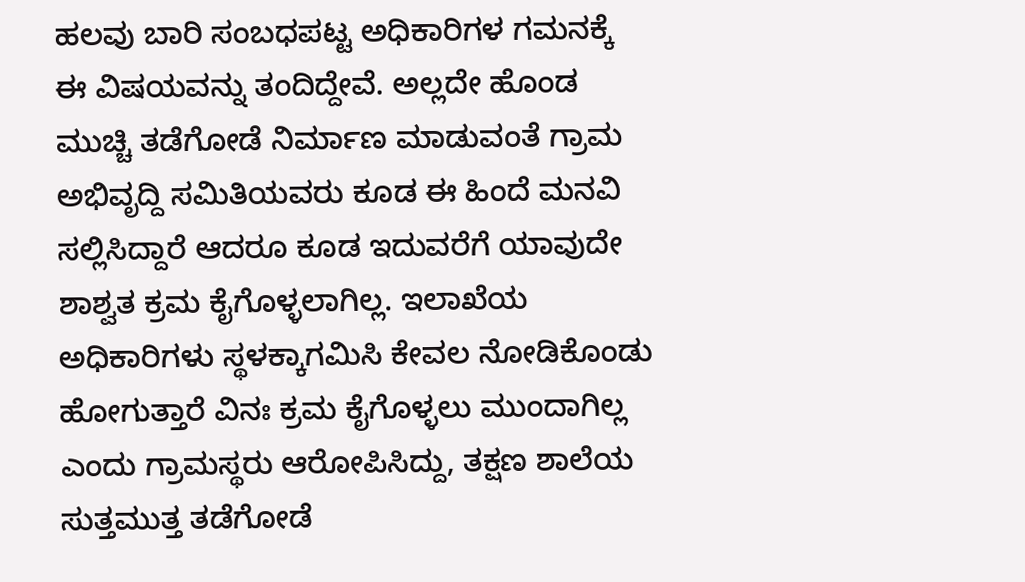ಹಲವು ಬಾರಿ ಸಂಬಧಪಟ್ಟ ಅಧಿಕಾರಿಗಳ ಗಮನಕ್ಕೆ ಈ ವಿಷಯವನ್ನು ತಂದಿದ್ದೇವೆ. ಅಲ್ಲದೇ ಹೊಂಡ ಮುಚ್ಚಿ ತಡೆಗೋಡೆ ನಿರ್ಮಾಣ ಮಾಡುವಂತೆ ಗ್ರಾಮ ಅಭಿವೃದ್ದಿ ಸಮಿತಿಯವರು ಕೂಡ ಈ ಹಿಂದೆ ಮನವಿ ಸಲ್ಲಿಸಿದ್ದಾರೆ ಆದರೂ ಕೂಡ ಇದುವರೆಗೆ ಯಾವುದೇ ಶಾಶ್ವತ ಕ್ರಮ ಕೈಗೊಳ್ಳಲಾಗಿಲ್ಲ. ಇಲಾಖೆಯ ಅಧಿಕಾರಿಗಳು ಸ್ಥಳಕ್ಕಾಗಮಿಸಿ ಕೇವಲ ನೋಡಿಕೊಂಡು ಹೋಗುತ್ತಾರೆ ವಿನಃ ಕ್ರಮ ಕೈಗೊಳ್ಳಲು ಮುಂದಾಗಿಲ್ಲ ಎಂದು ಗ್ರಾಮಸ್ಥರು ಆರೋಪಿಸಿದ್ದು, ತಕ್ಷಣ ಶಾಲೆಯ ಸುತ್ತಮುತ್ತ ತಡೆಗೋಡೆ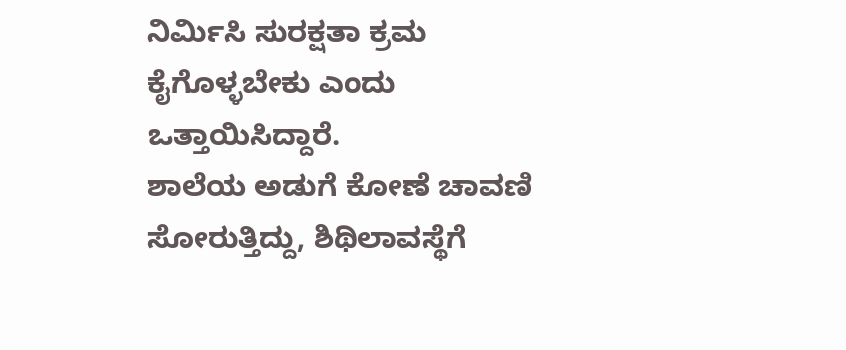ನಿರ್ಮಿಸಿ ಸುರಕ್ಷತಾ ಕ್ರಮ ಕೈಗೊಳ್ಳಬೇಕು ಎಂದು ಒತ್ತಾಯಿಸಿದ್ದಾರೆ.
ಶಾಲೆಯ ಅಡುಗೆ ಕೋಣೆ ಚಾವಣಿ ಸೋರುತ್ತಿದ್ದು, ಶಿಥಿಲಾವಸ್ಥೆಗೆ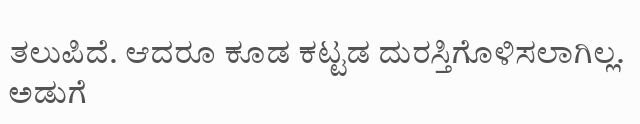ತಲುಪಿದೆ. ಆದರೂ ಕೂಡ ಕಟ್ಟಡ ದುರಸ್ತಿಗೊಳಿಸಲಾಗಿಲ್ಲ. ಅಡುಗೆ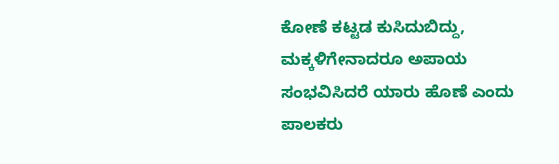ಕೋಣೆ ಕಟ್ಟಡ ಕುಸಿದುಬಿದ್ದು, ಮಕ್ಕಳಿಗೇನಾದರೂ ಅಪಾಯ ಸಂಭವಿಸಿದರೆ ಯಾರು ಹೊಣೆ ಎಂದು ಪಾಲಕರು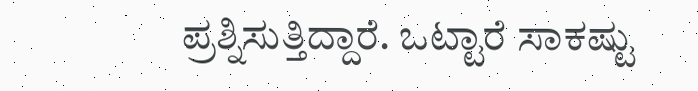ಪ್ರಶ್ನಿಸುತ್ತಿದ್ದಾರೆ. ಒಟ್ಟಾರೆ ಸಾಕಷ್ಟು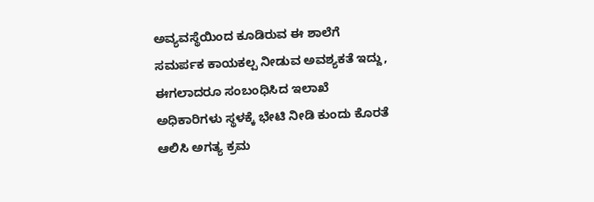ಅವ್ಯವಸ್ಥೆಯಿಂದ ಕೂಡಿರುವ ಈ ಶಾಲೆಗೆ ಸಮರ್ಪಕ ಕಾಯಕಲ್ಪ ನೀಡುವ ಅವಶ್ಯಕತೆ ಇದ್ದು, ಈಗಲಾದರೂ ಸಂಬಂಧಿಸಿದ ಇಲಾಖೆ ಅಧಿಕಾರಿಗಳು ಸ್ಥಳಕ್ಕೆ ಭೇಟಿ ನೀಡಿ ಕುಂದು ಕೊರತೆ ಆಲಿಸಿ ಅಗತ್ಯ ಕ್ರಮ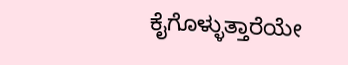ಕೈಗೊಳ್ಳುತ್ತಾರೆಯೇ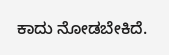ಕಾದು ನೋಡಬೇಕಿದೆ.